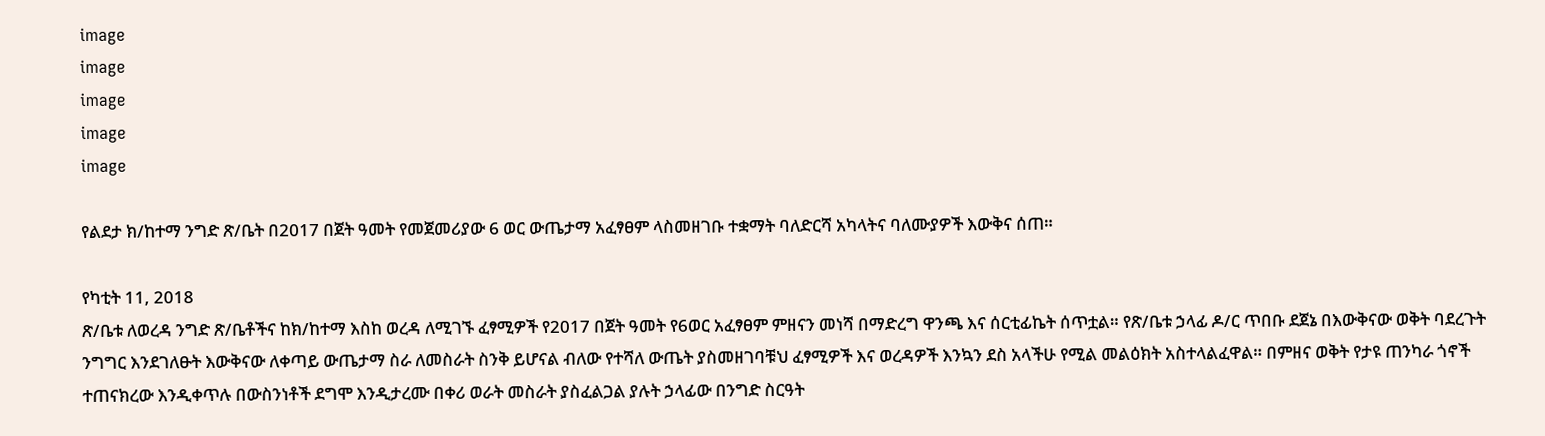image
image
image
image
image

የልደታ ክ/ከተማ ንግድ ጽ/ቤት በ2017 በጀት ዓመት የመጀመሪያው 6 ወር ውጤታማ አፈፃፀም ላስመዘገቡ ተቋማት ባለድርሻ አካላትና ባለሙያዎች እውቅና ሰጠ።

የካቲት 11, 2018
ጽ/ቤቱ ለወረዳ ንግድ ጽ/ቤቶችና ከክ/ከተማ እስከ ወረዳ ለሚገኙ ፈፃሚዎች የ2017 በጀት ዓመት የ6ወር አፈፃፀም ምዘናን መነሻ በማድረግ ዋንጫ እና ሰርቲፊኬት ሰጥቷል። የጽ/ቤቱ ኃላፊ ዶ/ር ጥበቡ ደጀኔ በእውቅናው ወቅት ባደረጉት ንግግር እንደገለፁት እውቅናው ለቀጣይ ውጤታማ ስራ ለመስራት ስንቅ ይሆናል ብለው የተሻለ ውጤት ያስመዘገባቹህ ፈፃሚዎች እና ወረዳዎች እንኳን ደስ አላችሁ የሚል መልዕክት አስተላልፈዋል። በምዘና ወቅት የታዩ ጠንካራ ጎኖች ተጠናክረው እንዲቀጥሉ በውስንነቶች ደግሞ እንዲታረሙ በቀሪ ወራት መስራት ያስፈልጋል ያሉት ኃላፊው በንግድ ስርዓት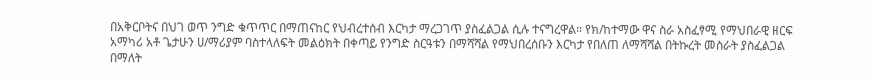በአቅርቦትና በህገ ወጥ ንግድ ቁጥጥር በማጠናከር የህብረተሰብ እርካታ ማረጋገጥ ያስፈልጋል ሲሉ ተናግረዋል። የክ/ከተማው ዋና ስራ አስፈፃሚ የማህበራዊ ዘርፍ አማካሪ አቶ ጌታሁን ሀ/ማሪያም ባስተላለፍት መልዕክት በቀጣይ የንግድ ስርዓቱን በማሻሻል የማህበረሰቡን እርካታ የበለጠ ለማሻሻል በትኩረት መስራት ያስፈልጋል በማለት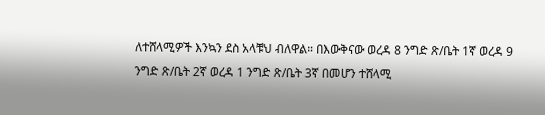ለተሸላሚዎች እንኳን ደስ አላቹህ ብለዋል። በእውቅናው ወረዳ 8 ንግድ ጽ/ቤት 1ኛ ወረዳ 9 ንግድ ጽ/ቤት 2ኛ ወረዳ 1 ንግድ ጽ/ቤት 3ኛ በመሆን ተሸላሚ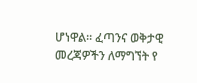ሆነዋል። ፈጣንና ወቅታዊ መረጃዎችን ለማግኘት የ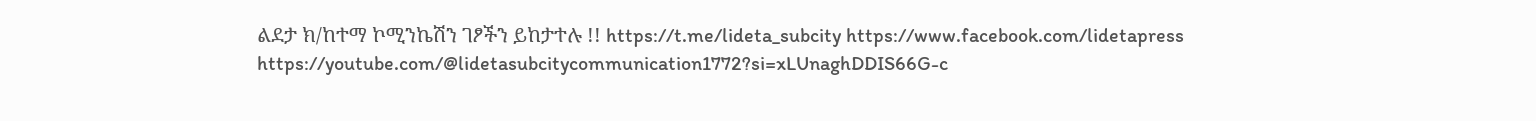ልደታ ክ/ከተማ ኮሚንኬሽን ገፆችን ይከታተሉ !! https://t.me/lideta_subcity https://www.facebook.com/lidetapress https://youtube.com/@lidetasubcitycommunication1772?si=xLUnaghDDIS66G-c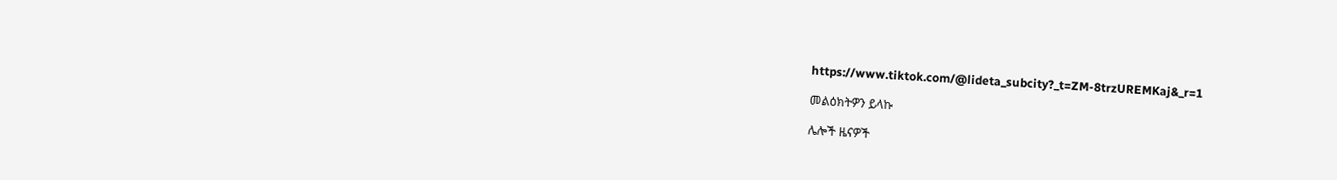https://www.tiktok.com/@lideta_subcity?_t=ZM-8trzUREMKaj&_r=1

መልዕክትዎን ይላኩ

ሌሎች ዜናዎች